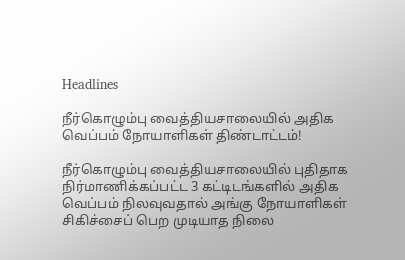Headlines

நீர்கொழும்பு வைத்தியசாலையில் அதிக வெப்பம் நோயாளிகள் திண்டாட்டம்!

நீர்கொழும்பு வைத்தியசாலையில் புதிதாக நிர்மாணிக்கப்பட்ட 3 கட்டிடங்களில் அதிக வெப்பம் நிலவுவதால் அங்கு நோயாளிகள் சிகிச்சைப் பெற முடியாத நிலை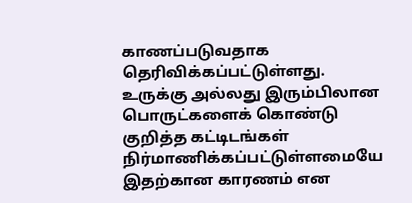காணப்படுவதாக தெரிவிக்கப்பட்டுள்ளது. உருக்கு அல்லது இரும்பிலான பொருட்களைக் கொண்டு குறித்த கட்டிடங்கள் நிர்மாணிக்கப்பட்டுள்ளமையே இதற்கான காரணம் என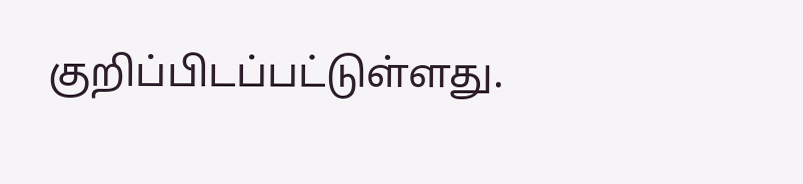குறிப்பிடப்பட்டுள்ளது.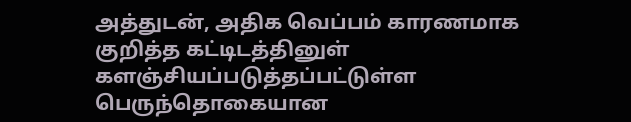அத்துடன், அதிக வெப்பம் காரணமாக குறித்த கட்டிடத்தினுள் களஞ்சியப்படுத்தப்பட்டுள்ள பெருந்தொகையான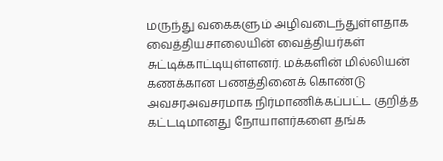மருந்து வகைகளும் அழிவடைந்துள்ளதாக வைத்தியசாலையின் வைத்தியர்கள் சுட்டிக்காட்டியுள்ளனர். மக்களின் மில்லியன் கணக்கான பணத்தினைக் கொண்டு அவசரஅவசரமாக நிர்மாணிக்கப்பட்ட குறித்த கட்டடிமானது நோயாளர்களை தங்க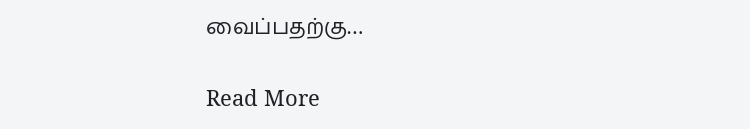வைப்பதற்கு…

Read More